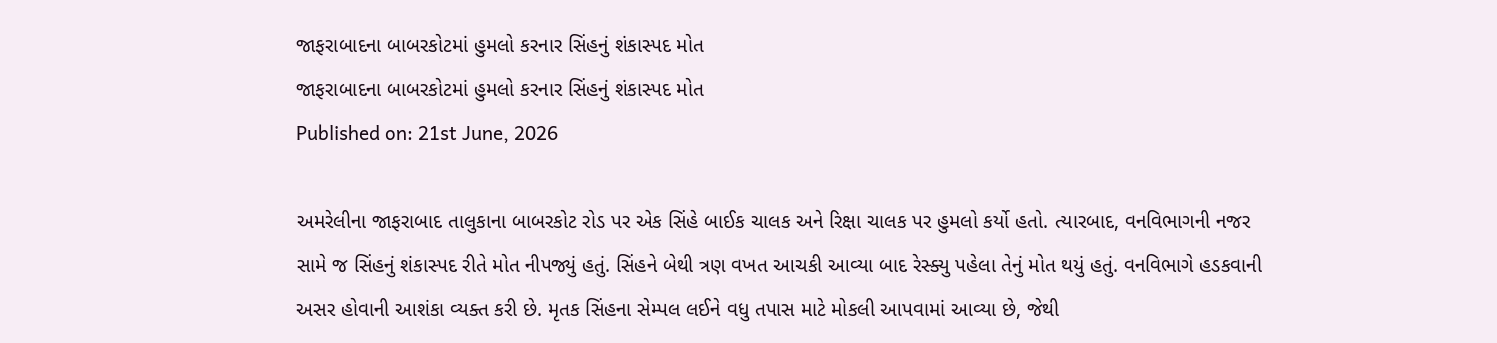જાફરાબાદના બાબરકોટમાં હુમલો કરનાર સિંહનું શંકાસ્પદ મોત
જાફરાબાદના બાબરકોટમાં હુમલો કરનાર સિંહનું શંકાસ્પદ મોત
Published on: 21st June, 2026

અમરેલીના જાફરાબાદ તાલુકાના બાબરકોટ રોડ પર એક સિંહે બાઈક ચાલક અને રિક્ષા ચાલક પર હુમલો કર્યો હતો. ત્યારબાદ, વનવિભાગની નજર સામે જ સિંહનું શંકાસ્પદ રીતે મોત નીપજ્યું હતું. સિંહને બેથી ત્રણ વખત આચકી આવ્યા બાદ રેસ્ક્યુ પહેલા તેનું મોત થયું હતું. વનવિભાગે હડકવાની અસર હોવાની આશંકા વ્યક્ત કરી છે. મૃતક સિંહના સેમ્પલ લઈને વધુ તપાસ માટે મોકલી આપવામાં આવ્યા છે, જેથી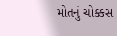મોતનું ચોક્કસ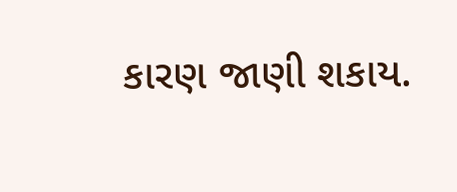કારણ જાણી શકાય.